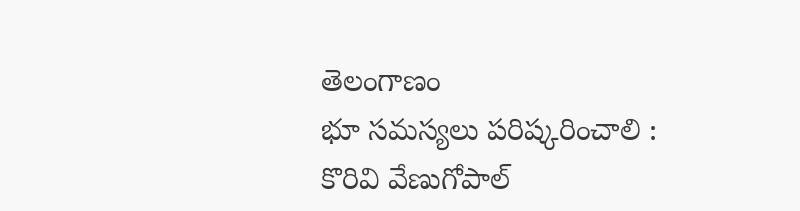తెలంగాణం
భూ సమస్యలు పరిష్కరించాలి : కొరివి వేణుగోపాల్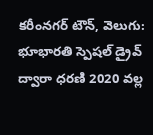కరీంనగర్ టౌన్, వెలుగు: భూభారతి స్పెషల్ డ్రైవ్ ద్వారా ధరణి 2020 వల్ల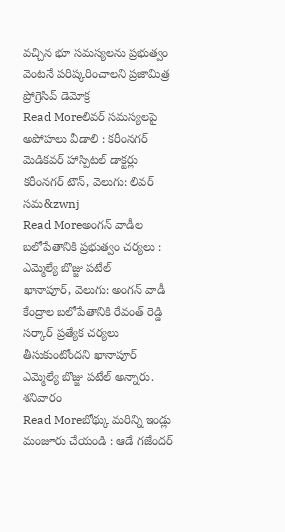వచ్చిన భూ సమస్యలను ప్రభుత్వం వెంటనే పరిష్కరించాలని ప్రజామిత్ర ప్రోగ్రెసివ్ డెమోక్ర
Read Moreలివర్ సమస్యలపై అపోహలు వీడాలి : కరీంనగర్ మెడికవర్ హాస్పిటల్ డాక్టర్లు
కరీంనగర్ టౌన్, వెలుగు: లివర్ సమ&zwnj
Read Moreఅంగన్ వాడీల బలోపేతానికి ప్రభుత్వం చర్యలు : ఎమ్మెల్యే బొజ్జు పటేల్
ఖానాపూర్, వెలుగు: అంగన్ వాడీ కేంద్రాల బలోపేతానికి రేవంత్ రెడ్డి సర్కార్ ప్రత్యేక చర్యలు తీసుకుంటోందని ఖానాపూర్ ఎమ్మెల్యే బొజ్జు పటేల్ అన్నారు. శనివారం
Read Moreబోథ్కు మరిన్ని ఇండ్లు మంజూరు చేయండి : ఆడే గజేందర్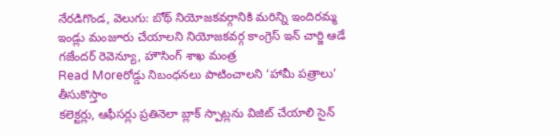నేరడిగొండ, వెలుగు: బోథ్ నియోజకవర్గానికి మరిన్ని ఇందిరమ్మ ఇండ్లు మంజూరు చేయాలని నియోజకవర్గ కాంగ్రెస్ ఇన్ చార్జి ఆడే గజేందర్ రెవెన్యూ, హౌసింగ్ శాఖ మంత్ర
Read Moreరోడ్డు నిబంధనలు పాటించాలని ‘హామీ పత్రాలు’ తీసుకొస్తాం
కలెక్టర్లు, ఆఫీసర్లు ప్రతినెలా బ్లాక్ స్పాట్లను విజిట్ చేయాలి సైన్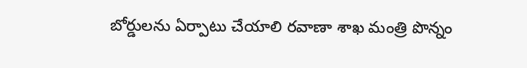బోర్డులను ఏర్పాటు చేయాలి రవాణా శాఖ మంత్రి పొన్నం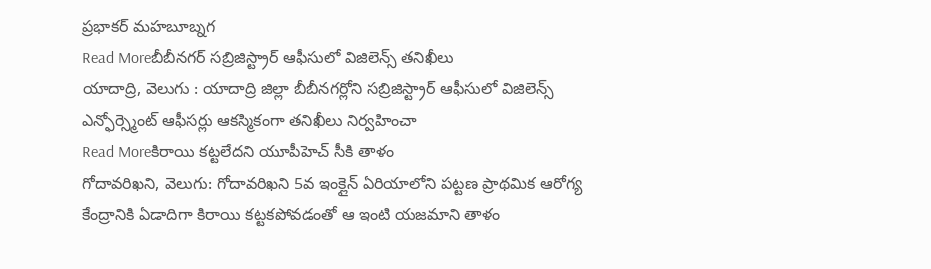ప్రభాకర్ మహబూబ్నగ
Read Moreబీబీనగర్ సబ్రిజిస్ట్రార్ ఆఫీసులో విజిలెన్స్ తనిఖీలు
యాదాద్రి, వెలుగు : యాదాద్రి జిల్లా బీబీనగర్లోని సబ్రిజిస్ట్రార్ ఆఫీసులో విజిలెన్స్ ఎన్ఫోర్స్మెంట్ ఆఫీసర్లు ఆకస్మికంగా తనిఖీలు నిర్వహించా
Read Moreకిరాయి కట్టలేదని యూపీహెచ్ సీకి తాళం
గోదావరిఖని, వెలుగు: గోదావరిఖని 5వ ఇంక్లైన్ ఏరియాలోని పట్టణ ప్రాథమిక ఆరోగ్య కేంద్రానికి ఏడాదిగా కిరాయి కట్టకపోవడంతో ఆ ఇంటి యజమాని తాళం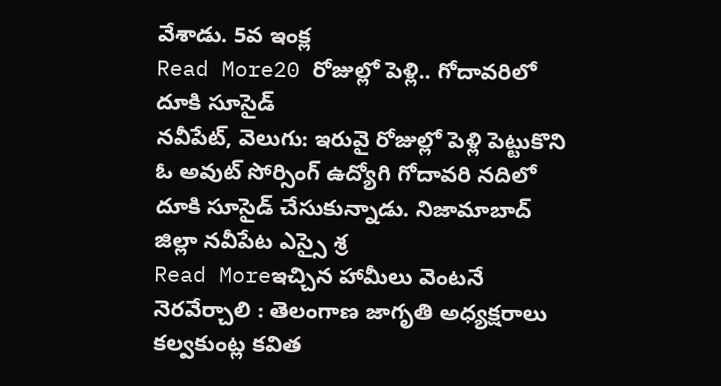వేశాడు. 5వ ఇంక్ల
Read More20 రోజుల్లో పెళ్లి.. గోదావరిలో దూకి సూసైడ్
నవీపేట్, వెలుగు: ఇరువై రోజుల్లో పెళ్లి పెట్టుకొని ఓ అవుట్ సోర్సింగ్ ఉద్యోగి గోదావరి నదిలో దూకి సూసైడ్ చేసుకున్నాడు. నిజామాబాద్ జిల్లా నవీపేట ఎస్సై శ్ర
Read Moreఇచ్చిన హామీలు వెంటనే నెరవేర్చాలి : తెలంగాణ జాగృతి అధ్యక్షరాలు కల్వకుంట్ల కవిత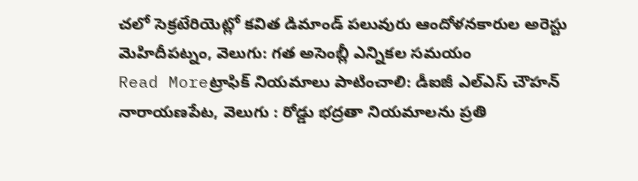చలో సెక్రటేరియెట్లో కవిత డిమాండ్ పలువురు ఆందోళనకారుల అరెస్టు మెహిదీపట్నం, వెలుగు: గత అసెంబ్లీ ఎన్నికల సమయం
Read Moreట్రాఫిక్ నియమాలు పాటించాలి: డీఐజీ ఎల్ఎస్ చౌహన్
నారాయణపేట, వెలుగు : రోడ్డు భద్రతా నియమాలను ప్రతి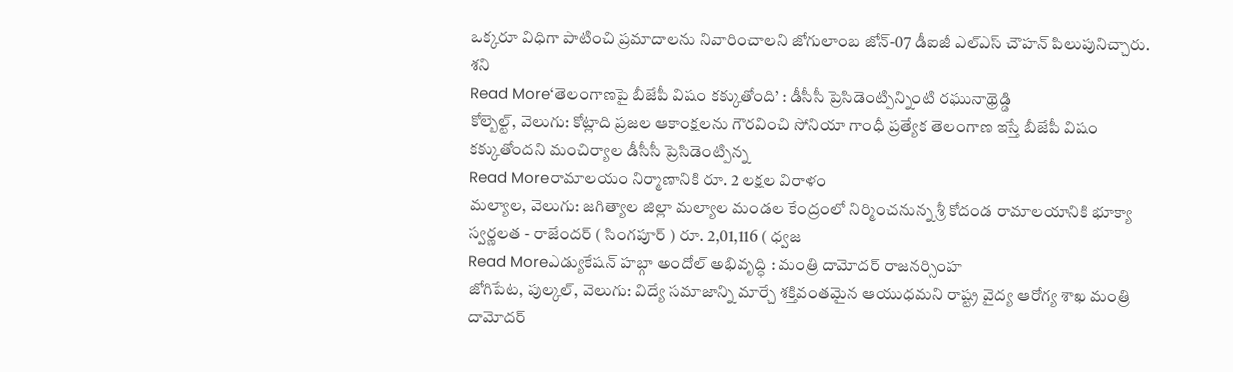ఒక్కరూ విధిగా పాటించి ప్రమాదాలను నివారించాలని జోగులాంబ జోన్-07 డీఐజీ ఎల్ఎస్ చౌహన్ పిలుపునిచ్చారు. శని
Read More‘తెలంగాణపై బీజేపీ విషం కక్కుతోంది’ : డీసీసీ ప్రెసిడెంట్పిన్నింటి రఘునాథ్రెడ్డి
కోల్బెల్ట్, వెలుగు: కోట్లాది ప్రజల ఆకాంక్షలను గౌరవించి సోనియా గాంధీ ప్రత్యేక తెలంగాణ ఇస్తే బీజేపీ విషం కక్కుతోందని మంచిర్యాల డీసీసీ ప్రెసిడెంట్పిన్న
Read Moreరామాలయం నిర్మాణానికి రూ. 2 లక్షల విరాళం
మల్యాల, వెలుగు: జగిత్యాల జిల్లా మల్యాల మండల కేంద్రంలో నిర్మించనున్న శ్రీ కోదండ రామాలయానికి భూక్యా స్వర్ణలత - రాజేందర్ ( సింగపూర్ ) రూ. 2,01,116 ( ధ్వజ
Read Moreఎడ్యుకేషన్ హబ్గా అందోల్ అభివృద్ధి : మంత్రి దామోదర్ రాజనర్సింహ
జోగిపేట, పుల్కల్, వెలుగు: విద్యే సమాజాన్ని మార్చే శక్తివంతమైన ఆయుధమని రాష్ట్ర వైద్య ఆరోగ్య శాఖ మంత్రి దామోదర్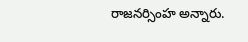రాజనర్సింహ అన్నారు.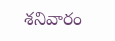శనివారం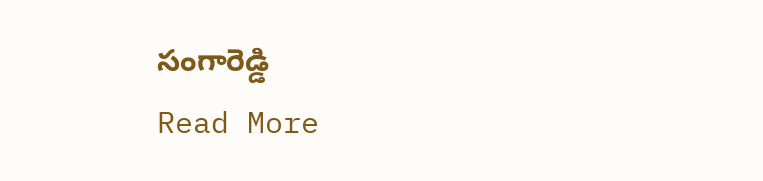సంగారెడ్డి
Read More